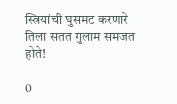स्त्रियांची घुसमट करणारे तिला सतत गुलाम समजत होते!

0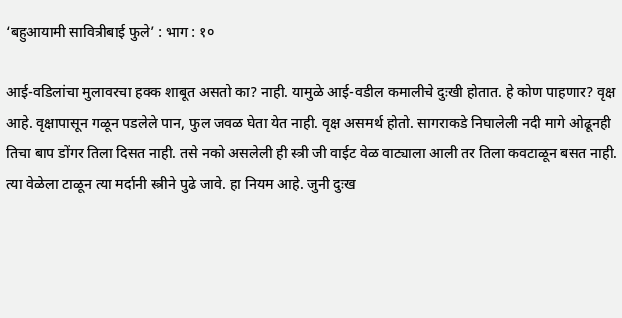‘बहुआयामी सावित्रीबाई फुले’ : भाग : १०

आई-वडिलांचा मुलावरचा हक्क शाबूत असतो का? नाही. यामुळे आई-वडील कमालीचे दुःखी होतात. हे कोण पाहणार? वृक्ष आहे. वृक्षापासून गळून पडलेले पान, फुल जवळ घेता येत नाही. वृक्ष असमर्थ होतो. सागराकडे निघालेली नदी मागे ओढूनही तिचा बाप डोंगर तिला दिसत नाही. तसे नको असलेली ही स्त्री जी वाईट वेळ वाट्याला आली तर तिला कवटाळून बसत नाही. त्या वेळेला टाळून त्या मर्दानी स्त्रीने पुढे जावे. हा नियम आहे. जुनी दुःख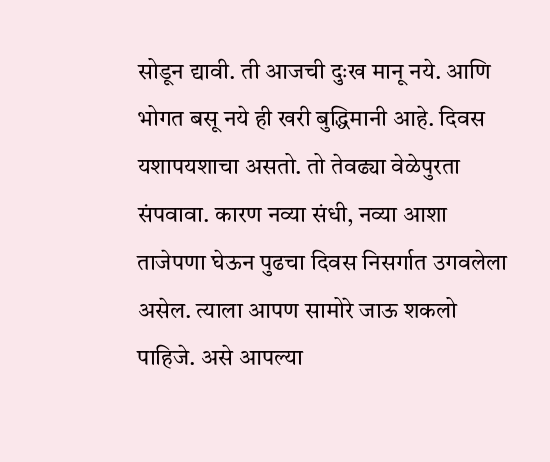सोडून द्यावी. ती आजची दुःख मानू नये. आणि भोगत बसू नये ही खरी बुद्धिमानी आहे. दिवस यशापयशाचा असतो. तो तेवढ्या वेळेपुरता संपवावा. कारण नव्या संधी, नव्या आशा ताजेपणा घेऊन पुढचा दिवस निसर्गात उगवलेला असेल. त्याला आपण सामोरे जाऊ शकलो पाहिजे. असे आपल्या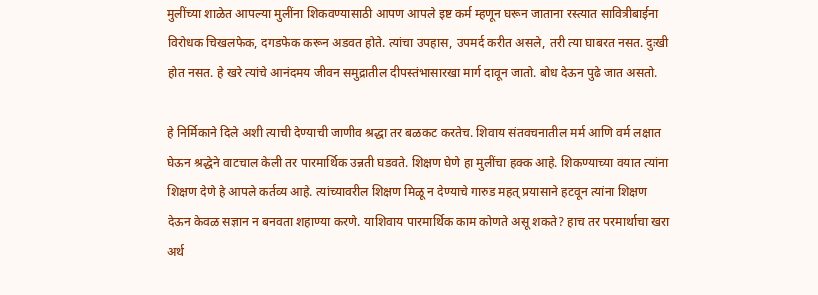मुलींच्या शाळेत आपल्या मुलींना शिकवण्यासाठी आपण आपले इष्ट कर्म म्हणून घरून जाताना रस्त्यात सावित्रीबाईना विरोधक चिखलफेक, दगडफेक करून अडवत होते. त्यांचा उपहास, उपमर्द करीत असले, तरी त्या घाबरत नसत. दुःखी होत नसत. हे खरे त्यांचे आनंदमय जीवन समुद्रातील दीपस्तंभासारखा मार्ग दावून जातो. बोध देऊन पुढे जात असतो.

हे निर्मिकाने दिले अशी त्याची देण्याची जाणीव श्रद्धा तर बळकट करतेच. शिवाय संतवचनातील मर्म आणि वर्म लक्षात घेऊन श्रद्धेने वाटचाल केली तर पारमार्थिक उन्नती घडवते. शिक्षण घेणे हा मुलींचा हक्क आहे. शिकण्याच्या वयात त्यांना शिक्षण देणे हे आपले कर्तव्य आहे. त्यांच्यावरील शिक्षण मिळू न देण्याचे गारुड महत् प्रयासाने हटवून त्यांना शिक्षण देऊन केवळ सज्ञान न बनवता शहाण्या करणे. याशिवाय पारमार्थिक काम कोणते असू शकते? हाच तर परमार्थाचा खरा अर्थ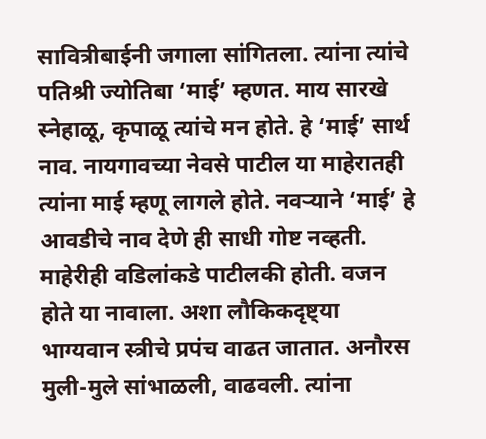सावित्रीबाईनी जगाला सांगितला. त्यांना त्यांचे पतिश्री ज्योतिबा ‘माई’ म्हणत. माय सारखे स्नेहाळू, कृपाळू त्यांचे मन होते. हे ‘माई’ सार्थ नाव. नायगावच्या नेवसे पाटील या माहेरातही त्यांना माई म्हणू लागले होते. नवऱ्याने ‘माई’ हे आवडीचे नाव देणे ही साधी गोष्ट नव्हती. माहेरीही वडिलांकडे पाटीलकी होती. वजन होते या नावाला. अशा लौकिकदृष्ट्या भाग्यवान स्त्रीचे प्रपंच वाढत जातात. अनौरस मुली-मुले सांभाळली, वाढवली. त्यांना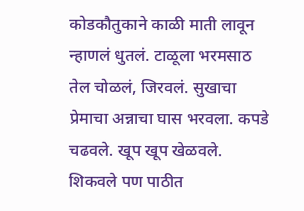कोडकौतुकाने काळी माती लावून न्हाणलं धुतलं. टाळूला भरमसाठ तेल चोळलं, जिरवलं. सुखाचा प्रेमाचा अन्नाचा घास भरवला. कपडे चढवले. खूप खूप खेळवले. शिकवले पण पाठीत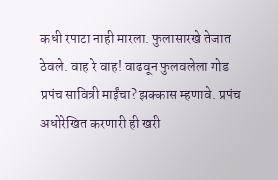कधी रपाटा नाही मारला. फुलासारखे तेजात ठेवले. वाह रे वाह! वाढवून फुलवलेला गोड प्रपंच सावित्री माईंचा? झक्कास म्हणावे. प्रपंच अधोरेखित करणारी ही खरी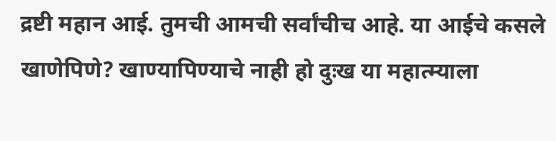द्रष्टी महान आई. तुमची आमची सर्वांचीच आहे. या आईचे कसले खाणेपिणे? खाण्यापिण्याचे नाही हो दुःख या महात्म्याला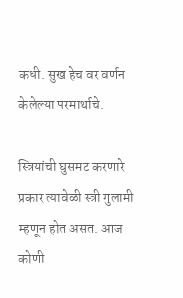कधी. सुख हेच वर वर्णन केलेल्या परमार्थाचे.

स्त्रियांची घुसमट करणारे प्रकार त्यावेळी स्त्री गुलामी म्हणून होत असत. आज कोणी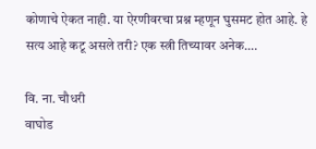कोणाचे ऐकत नाही. या ऐरणीवरचा प्रश्न म्हणून घुसमट होत आहे. हे सत्य आहे कटू असले तरी? एक स्त्री तिच्यावर अनेक….

वि. ना. चौधरी
वाघोड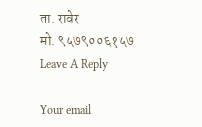ता. रावेर
मो. ९५७९००६१५७
Leave A Reply

Your email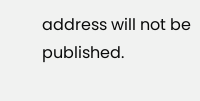address will not be published.